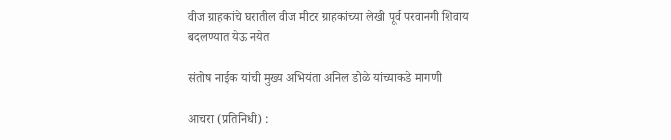वीज ग्राहकांचे घरातील वीज मीटर ग्राहकांच्या लेखी पूर्व परवानगी शिवाय बदलण्यात येऊ नयेत

संतोष नाईक यांची मुख्य अभियंता अनिल डोळे यांच्याकडे मागणी

आचरा (प्रतिनिधी) :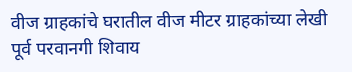वीज ग्राहकांचे घरातील वीज मीटर ग्राहकांच्या लेखी पूर्व परवानगी शिवाय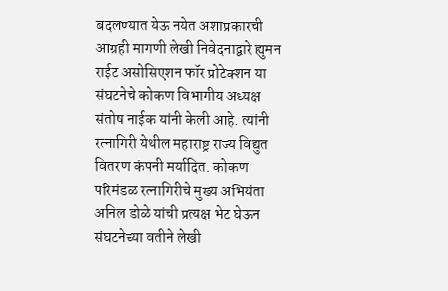बदलण्यात येऊ नयेत अशाप्रकारची आग्रही मागणी लेखी निवेदनाद्वारे ह्युमन राईट असोसिएशन फॉर प्रोटेक्शन या संघटनेचे कोकण विभागीय अध्यक्ष संतोष नाईक यांनी केली आहे. त्यांनी रत्नागिरी येथील महाराष्ट्र राज्य विद्युत वितरण कंपनी मर्यादित. कोकण परिमंडळ रत्नागिरीचे मुख्य अभियंता अनिल डोळे यांची प्रत्यक्ष भेट घेऊन संघटनेच्या वतीने लेखी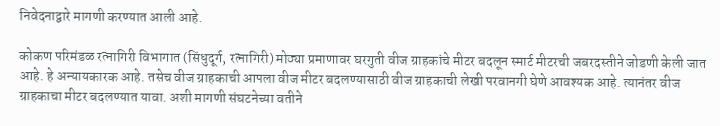निवेदनाद्वारे मागणी करण्यात आली आहे.

कोकण परिमंडळ रत्नागिरी विभागात (सिंधुदूर्ग, रत्नागिरी) मोठ्या प्रमाणावर घरगुती वीज ग्राहकांचे मीटर बदलून स्मार्ट मीटरची जबरदस्तीने जोडणी केली जात आहे. हे अन्यायकारक आहे. तसेच वीज ग्राहकाची आपला वीज मीटर बदलण्यासाठी वीज ग्राहकाची लेखी परवानगी घेणे आवश्यक आहे. त्यानंतर वीज ग्राहकाचा मीटर बदलण्यात यावा. अशी मागणी संघटनेच्या वतीने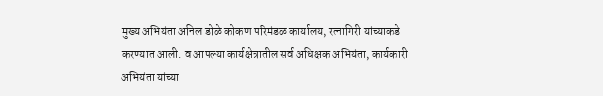मुख्य अभियंता अनिल डोळे कोकण परिमंडळ कार्यालय, रत्नागिरी यांच्याकडे करण्यात आली. व आपल्या कार्यक्षेत्रातील सर्व अधिक्षक अभियंता, कार्यकारी अभियंता यांच्या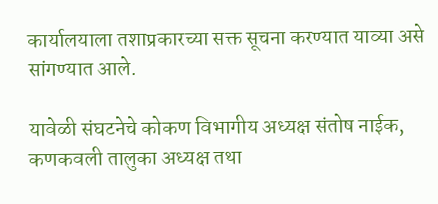कार्यालयाला तशाप्रकारच्या सक्त सूचना करण्यात याव्या असे सांगण्यात आले.

यावेळी संघटनेचे कोकण विभागीय अध्यक्ष संतोष नाईक, कणकवली तालुका अध्यक्ष तथा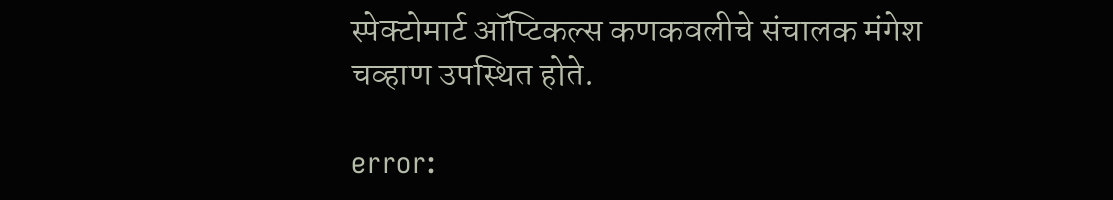स्पेक्टोमार्ट ऑप्टिकल्स कणकवलीचे संचालक मंगेश चव्हाण उपस्थित होते.

error: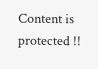Content is protected !!